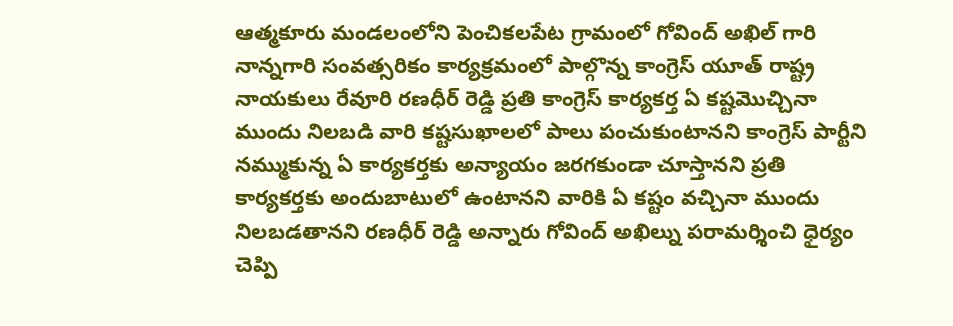ఆత్మకూరు మండలంలోని పెంచికలపేట గ్రామంలో గోవింద్ అఖిల్ గారి నాన్నగారి సంవత్సరికం కార్యక్రమంలో పాల్గొన్న కాంగ్రెస్ యూత్ రాష్ట్ర నాయకులు రేవూరి రణధీర్ రెడ్డి ప్రతి కాంగ్రెస్ కార్యకర్త ఏ కష్టమొచ్చినా ముందు నిలబడి వారి కష్టసుఖాలలో పాలు పంచుకుంటానని కాంగ్రెస్ పార్టీని నమ్ముకున్న ఏ కార్యకర్తకు అన్యాయం జరగకుండా చూస్తానని ప్రతి కార్యకర్తకు అందుబాటులో ఉంటానని వారికి ఏ కష్టం వచ్చినా ముందు నిలబడతానని రణధీర్ రెడ్డి అన్నారు గోవింద్ అఖిల్ను పరామర్శించి ధైర్యం చెప్పి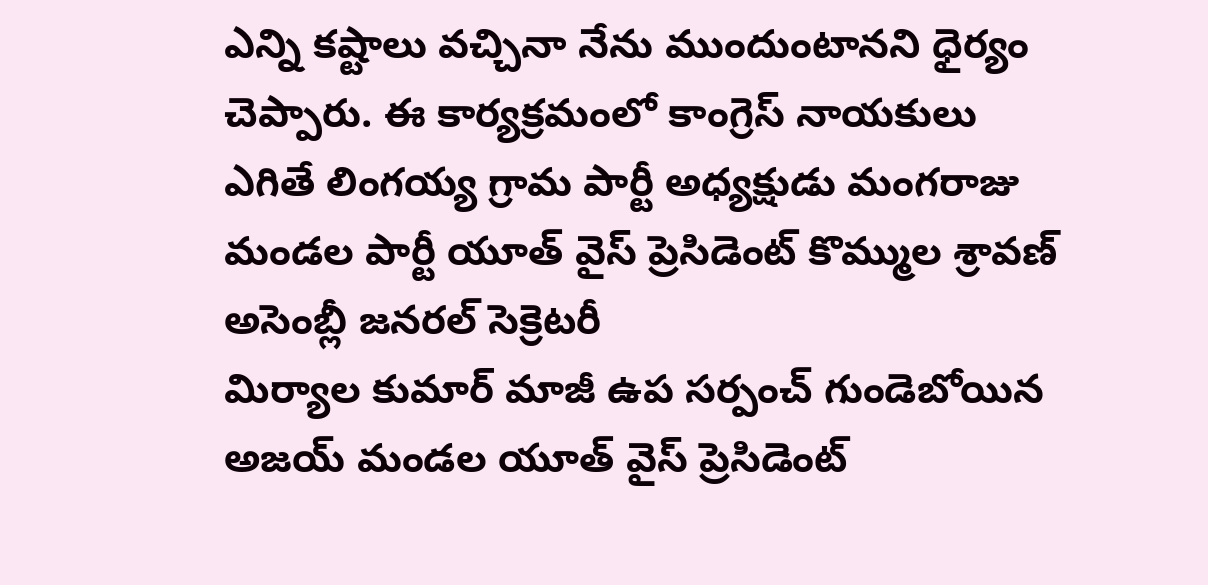ఎన్ని కష్టాలు వచ్చినా నేను ముందుంటానని ధైర్యం చెప్పారు. ఈ కార్యక్రమంలో కాంగ్రెస్ నాయకులు ఎగితే లింగయ్య గ్రామ పార్టీ అధ్యక్షుడు మంగరాజు మండల పార్టీ యూత్ వైస్ ప్రెసిడెంట్ కొమ్ముల శ్రావణ్ అసెంబ్లీ జనరల్ సెక్రెటరీ
మిర్యాల కుమార్ మాజీ ఉప సర్పంచ్ గుండెబోయిన అజయ్ మండల యూత్ వైస్ ప్రెసిడెంట్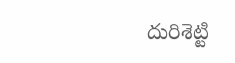దురిశెట్టి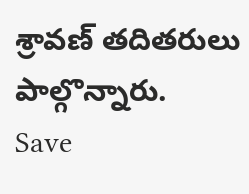శ్రావణ్ తదితరులు పాల్గొన్నారు.
Save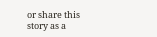or share this story as a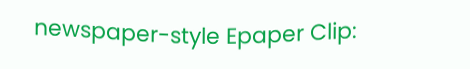newspaper-style Epaper Clip: